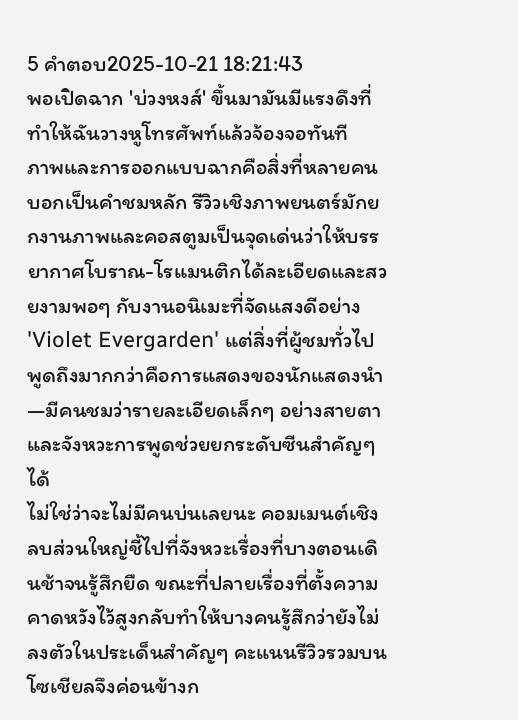5 คำตอบ2025-10-21 18:21:43
พอเปิดฉาก 'บ่วงหงส์' ขึ้นมามันมีแรงดึงที่ทำให้ฉันวางหูโทรศัพท์แล้วจ้องจอทันที
ภาพและการออกแบบฉากคือสิ่งที่หลายคนบอกเป็นคำชมหลัก รีวิวเชิงภาพยนตร์มักยกงานภาพและคอสตูมเป็นจุดเด่นว่าให้บรรยากาศโบราณ-โรแมนติกได้ละเอียดและสวยงามพอๆ กับงานอนิเมะที่จัดแสงดีอย่าง 'Violet Evergarden' แต่สิ่งที่ผู้ชมทั่วไปพูดถึงมากกว่าคือการแสดงของนักแสดงนำ—มีคนชมว่ารายละเอียดเล็กๆ อย่างสายตาและจังหวะการพูดช่วยยกระดับซีนสำคัญๆ ได้
ไม่ใช่ว่าจะไม่มีคนบ่นเลยนะ คอมเมนต์เชิงลบส่วนใหญ่ชี้ไปที่จังหวะเรื่องที่บางตอนเดินช้าจนรู้สึกยืด ขณะที่ปลายเรื่องที่ตั้งความคาดหวังไว้สูงกลับทำให้บางคนรู้สึกว่ายังไม่ลงตัวในประเด็นสำคัญๆ คะแนนรีวิวรวมบนโซเชียลจึงค่อนข้างก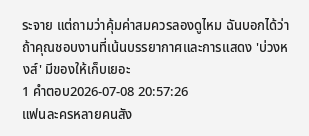ระจาย แต่ถามว่าคุ้มค่าสมควรลองดูไหม ฉันบอกได้ว่าถ้าคุณชอบงานที่เน้นบรรยากาศและการแสดง 'บ่วงหงส์' มีของให้เก็บเยอะ
1 คำตอบ2026-07-08 20:57:26
แฟนละครหลายคนสัง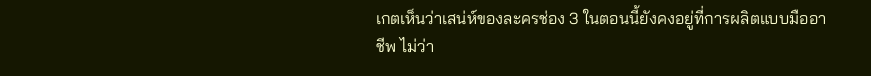เกตเห็นว่าเสน่ห์ของละครช่อง 3 ในตอนนี้ยังคงอยู่ที่การผลิตแบบมืออาชีพ ไม่ว่า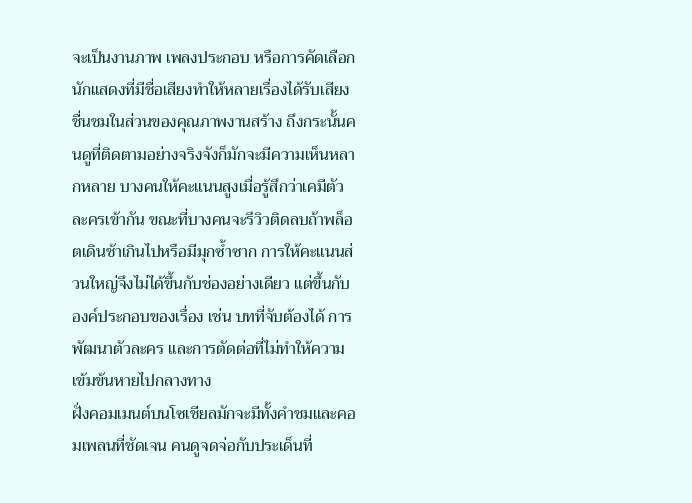จะเป็นงานภาพ เพลงประกอบ หรือการคัดเลือกนักแสดงที่มีชื่อเสียงทำให้หลายเรื่องได้รับเสียงชื่นชมในส่วนของคุณภาพงานสร้าง ถึงกระนั้นคนดูที่ติดตามอย่างจริงจังก็มักจะมีความเห็นหลากหลาย บางคนให้คะแนนสูงเมื่อรู้สึกว่าเคมีตัวละครเข้ากัน ขณะที่บางคนจะรีวิวติดลบถ้าพล็อตเดินช้าเกินไปหรือมีมุกซ้ำซาก การให้คะแนนส่วนใหญ่จึงไม่ได้ขึ้นกับช่องอย่างเดียว แต่ขึ้นกับองค์ประกอบของเรื่อง เช่น บทที่จับต้องได้ การพัฒนาตัวละคร และการตัดต่อที่ไม่ทำให้ความเข้มข้นหายไปกลางทาง
ฝั่งคอมเมนต์บนโซเชียลมักจะมีทั้งคำชมและคอมเพลนที่ชัดเจน คนดูจดจ่อกับประเด็นที่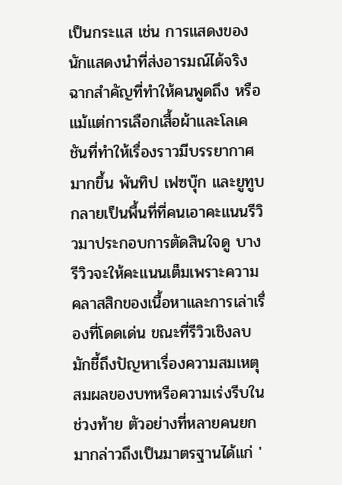เป็นกระแส เช่น การแสดงของนักแสดงนำที่ส่งอารมณ์ได้จริง ฉากสำคัญที่ทำให้คนพูดถึง หรือแม้แต่การเลือกเสื้อผ้าและโลเคชันที่ทำให้เรื่องราวมีบรรยากาศมากขึ้น พันทิป เฟซบุ๊ก และยูทูบกลายเป็นพื้นที่ที่คนเอาคะแนนรีวิวมาประกอบการตัดสินใจดู บางรีวิวจะให้คะแนนเต็มเพราะความคลาสสิกของเนื้อหาและการเล่าเรื่องที่โดดเด่น ขณะที่รีวิวเชิงลบมักชี้ถึงปัญหาเรื่องความสมเหตุสมผลของบทหรือความเร่งรีบในช่วงท้าย ตัวอย่างที่หลายคนยกมากล่าวถึงเป็นมาตรฐานได้แก่ '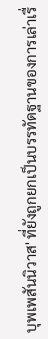บุพเพสันนิวาส' ที่ยังถูกยกเป็นบรรทัดฐานของการเล่าเรื่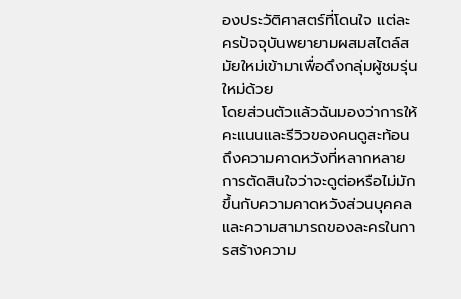องประวัติศาสตร์ที่โดนใจ แต่ละครปัจจุบันพยายามผสมสไตล์สมัยใหม่เข้ามาเพื่อดึงกลุ่มผู้ชมรุ่นใหม่ด้วย
โดยส่วนตัวแล้วฉันมองว่าการให้คะแนนและรีวิวของคนดูสะท้อนถึงความคาดหวังที่หลากหลาย การตัดสินใจว่าจะดูต่อหรือไม่มักขึ้นกับความคาดหวังส่วนบุคคลและความสามารถของละครในการสร้างความ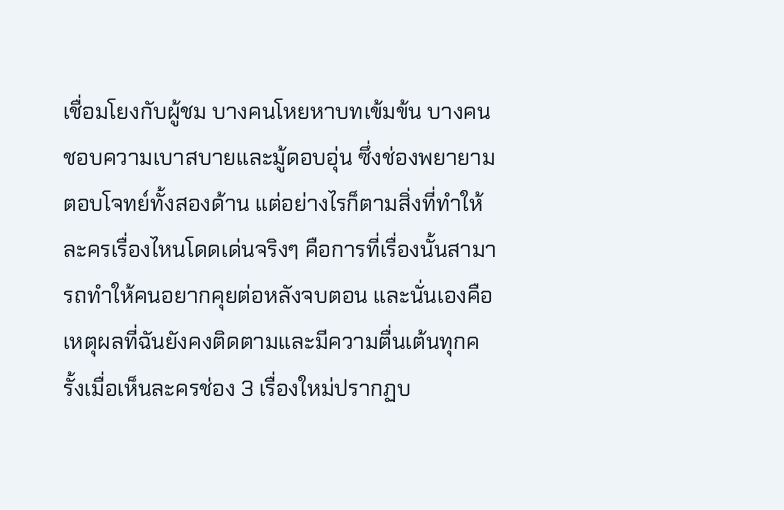เชื่อมโยงกับผู้ชม บางคนโหยหาบทเข้มข้น บางคนชอบความเบาสบายและมู้ดอบอุ่น ซึ่งช่องพยายามตอบโจทย์ทั้งสองด้าน แต่อย่างไรก็ตามสิ่งที่ทำให้ละครเรื่องไหนโดดเด่นจริงๆ คือการที่เรื่องนั้นสามารถทำให้คนอยากคุยต่อหลังจบตอน และนั่นเองคือเหตุผลที่ฉันยังคงติดตามและมีความตื่นเต้นทุกครั้งเมื่อเห็นละครช่อง 3 เรื่องใหม่ปรากฏบ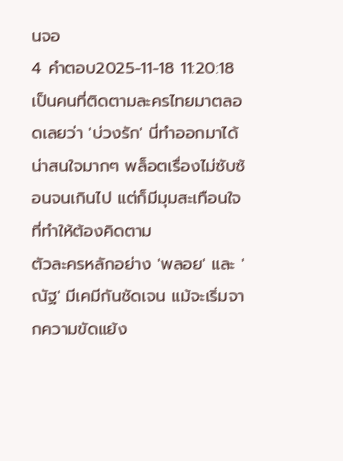นจอ
4 คำตอบ2025-11-18 11:20:18
เป็นคนที่ติดตามละครไทยมาตลอดเลยว่า 'บ่วงรัก' นี่ทำออกมาได้น่าสนใจมากๆ พล็อตเรื่องไม่ซับซ้อนจนเกินไป แต่ก็มีมุมสะเทือนใจที่ทำให้ต้องคิดตาม
ตัวละครหลักอย่าง 'พลอย' และ 'ณัฐ' มีเคมีกันชัดเจน แม้จะเริ่มจากความขัดแย้ง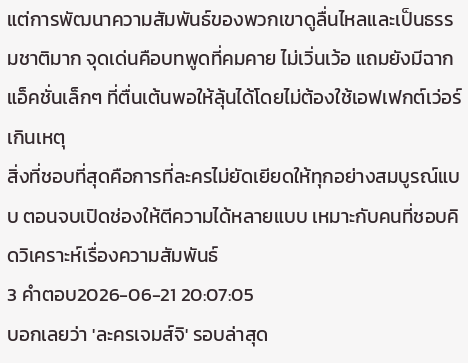แต่การพัฒนาความสัมพันธ์ของพวกเขาดูลื่นไหลและเป็นธรรมชาติมาก จุดเด่นคือบทพูดที่คมคาย ไม่เวิ่นเว้อ แถมยังมีฉากแอ็คชั่นเล็กๆ ที่ตื่นเต้นพอให้ลุ้นได้โดยไม่ต้องใช้เอฟเฟกต์เว่อร์เกินเหตุ
สิ่งที่ชอบที่สุดคือการที่ละครไม่ยัดเยียดให้ทุกอย่างสมบูรณ์แบบ ตอนจบเปิดช่องให้ตีความได้หลายแบบ เหมาะกับคนที่ชอบคิดวิเคราะห์เรื่องความสัมพันธ์
3 คำตอบ2026-06-21 20:07:05
บอกเลยว่า 'ละครเจมส์จิ' รอบล่าสุด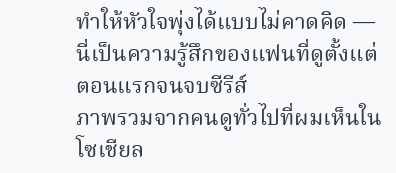ทำให้หัวใจพุ่งได้แบบไม่คาดคิด — นี่เป็นความรู้สึกของแฟนที่ดูตั้งแต่ตอนแรกจนจบซีรีส์
ภาพรวมจากคนดูทั่วไปที่ผมเห็นในโซเชียล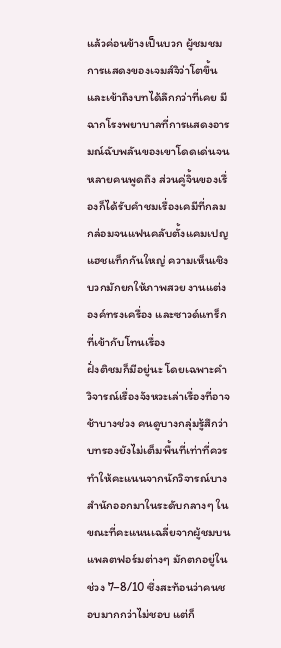แล้วค่อนข้างเป็นบวก ผู้ชมชมการแสดงของเจมส์จิว่าโตขึ้นและเข้าถึงบทได้ลึกกว่าที่เคย มีฉากโรงพยาบาลที่การแสดงอารมณ์ฉับพลันของเขาโดดเด่นจนหลายคนพูดถึง ส่วนคู่จิ้นของเรื่องก็ได้รับคำชมเรื่องเคมีที่กลมกล่อมจนแฟนคลับตั้งแคมเปญแฮชแท็กกันใหญ่ ความเห็นเชิงบวกมักยกให้ภาพสวย งานแต่งองค์ทรงเครื่อง และซาวด์แทร็กที่เข้ากับโทนเรื่อง
ฝั่งติชมก็มีอยู่นะ โดยเฉพาะคำวิจารณ์เรื่องจังหวะเล่าเรื่องที่อาจช้าบางช่วง คนดูบางกลุ่มรู้สึกว่าบทรองยังไม่เต็มพื้นที่เท่าที่ควร ทำให้คะแนนจากนักวิจารณ์บางสำนักออกมาในระดับกลางๆ ในขณะที่คะแนนเฉลี่ยจากผู้ชมบนแพลตฟอร์มต่างๆ มักตกอยู่ในช่วง 7–8/10 ซึ่งสะท้อนว่าคนชอบมากกว่าไม่ชอบ แต่ก็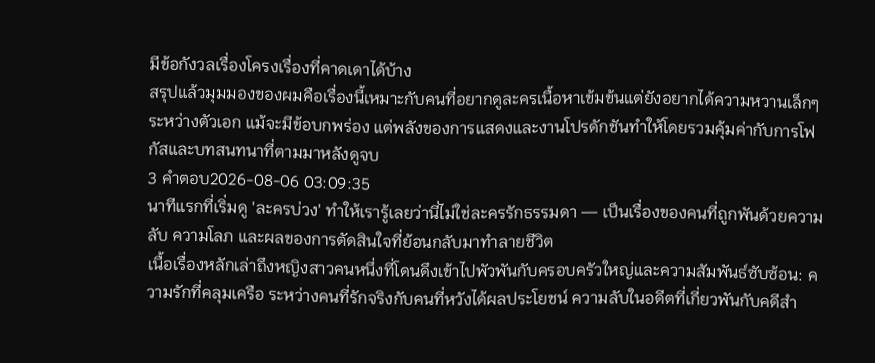มีข้อกังวลเรื่องโครงเรื่องที่คาดเดาได้บ้าง
สรุปแล้วมุมมองของผมคือเรื่องนี้เหมาะกับคนที่อยากดูละครเนื้อหาเข้มข้นแต่ยังอยากได้ความหวานเล็กๆ ระหว่างตัวเอก แม้จะมีข้อบกพร่อง แต่พลังของการแสดงและงานโปรดักชันทำให้โดยรวมคุ้มค่ากับการโฟกัสและบทสนทนาที่ตามมาหลังดูจบ
3 คำตอบ2026-08-06 03:09:35
นาทีแรกที่เริ่มดู 'ละครบ่วง' ทำให้เรารู้เลยว่านี่ไม่ใช่ละครรักธรรมดา — เป็นเรื่องของคนที่ถูกพันด้วยความลับ ความโลภ และผลของการตัดสินใจที่ย้อนกลับมาทำลายชีวิต
เนื้อเรื่องหลักเล่าถึงหญิงสาวคนหนึ่งที่โดนดึงเข้าไปพัวพันกับครอบครัวใหญ่และความสัมพันธ์ซับซ้อน: ความรักที่คลุมเครือ ระหว่างคนที่รักจริงกับคนที่หวังได้ผลประโยชน์ ความลับในอดีตที่เกี่ยวพันกับคดีสำ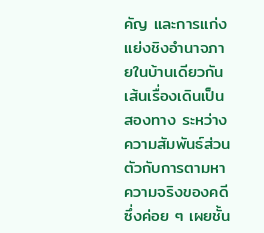คัญ และการแก่งแย่งชิงอำนาจภายในบ้านเดียวกัน เส้นเรื่องเดินเป็นสองทาง ระหว่างความสัมพันธ์ส่วนตัวกับการตามหาความจริงของคดี ซึ่งค่อย ๆ เผยชั้น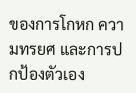ของการโกหก ความทรยศ และการปกป้องตัวเอง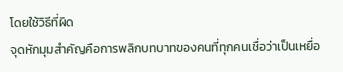โดยใช้วิธีที่ผิด
จุดหักมุมสำคัญคือการพลิกบทบาทของคนที่ทุกคนเชื่อว่าเป็นเหยื่อ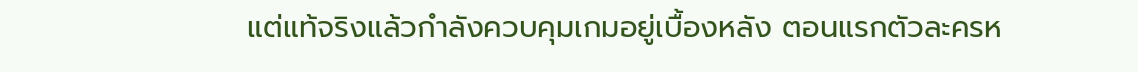แต่แท้จริงแล้วกำลังควบคุมเกมอยู่เบื้องหลัง ตอนแรกตัวละครห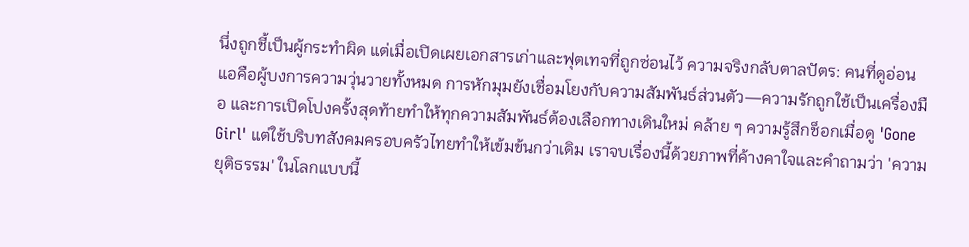นึ่งถูกชี้เป็นผู้กระทำผิด แต่เมื่อเปิดเผยเอกสารเก่าและฟุตเทจที่ถูกซ่อนไว้ ความจริงกลับตาลปัตร: คนที่ดูอ่อนแอคือผู้บงการความวุ่นวายทั้งหมด การหักมุมยังเชื่อมโยงกับความสัมพันธ์ส่วนตัว—ความรักถูกใช้เป็นเครื่องมือ และการเปิดโปงครั้งสุดท้ายทำให้ทุกความสัมพันธ์ต้องเลือกทางเดินใหม่ คล้าย ๆ ความรู้สึกช็อกเมื่อดู 'Gone Girl' แต่ใช้บริบทสังคมครอบครัวไทยทำให้เข้มข้นกว่าเดิม เราจบเรื่องนี้ด้วยภาพที่ค้างคาใจและคำถามว่า 'ความยุติธรรม' ในโลกแบบนี้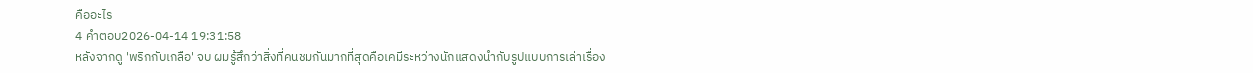คืออะไร
4 คำตอบ2026-04-14 19:31:58
หลังจากดู 'พริกกับเกลือ' จบ ผมรู้สึกว่าสิ่งที่คนชมกันมากที่สุดคือเคมีระหว่างนักแสดงนำกับรูปแบบการเล่าเรื่อง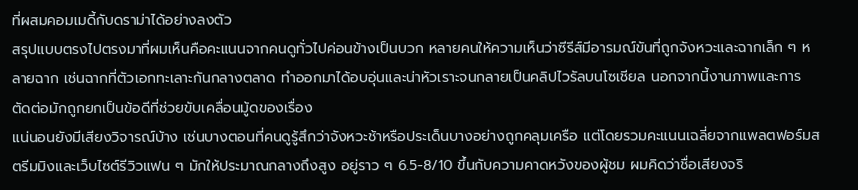ที่ผสมคอมเมดี้กับดราม่าได้อย่างลงตัว
สรุปแบบตรงไปตรงมาที่ผมเห็นคือคะแนนจากคนดูทั่วไปค่อนข้างเป็นบวก หลายคนให้ความเห็นว่าซีรีส์มีอารมณ์ขันที่ถูกจังหวะและฉากเล็ก ๆ หลายฉาก เช่นฉากที่ตัวเอกทะเลาะกันกลางตลาด ทำออกมาได้อบอุ่นและน่าหัวเราะจนกลายเป็นคลิปไวรัลบนโซเชียล นอกจากนี้งานภาพและการตัดต่อมักถูกยกเป็นข้อดีที่ช่วยขับเคลื่อนมู้ดของเรื่อง
แน่นอนยังมีเสียงวิจารณ์บ้าง เช่นบางตอนที่คนดูรู้สึกว่าจังหวะช้าหรือประเด็นบางอย่างถูกคลุมเครือ แต่โดยรวมคะแนนเฉลี่ยจากแพลตฟอร์มสตรีมมิงและเว็บไซต์รีวิวแฟน ๆ มักให้ประมาณกลางถึงสูง อยู่ราว ๆ 6.5-8/10 ขึ้นกับความคาดหวังของผู้ชม ผมคิดว่าชื่อเสียงจริ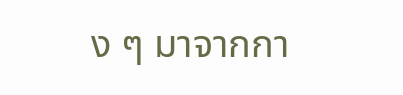ง ๆ มาจากกา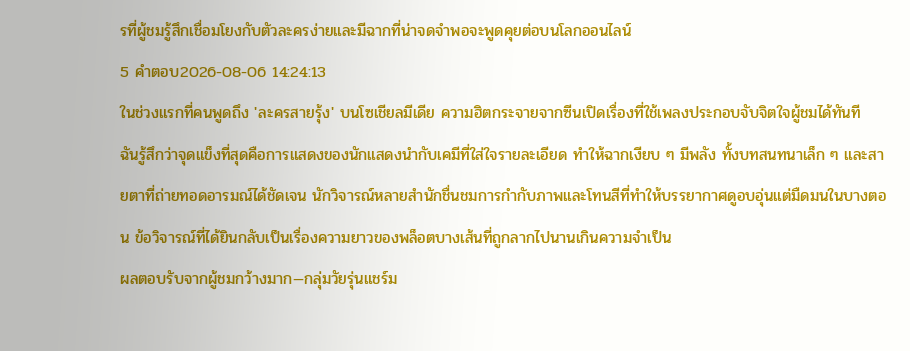รที่ผู้ชมรู้สึกเชื่อมโยงกับตัวละครง่ายและมีฉากที่น่าจดจำพอจะพูดคุยต่อบนโลกออนไลน์
5 คำตอบ2026-08-06 14:24:13
ในช่วงแรกที่คนพูดถึง 'ละครสายรุ้ง' บนโซเชียลมีเดีย ความฮิตกระจายจากซีนเปิดเรื่องที่ใช้เพลงประกอบจับจิตใจผู้ชมได้ทันที
ฉันรู้สึกว่าจุดแข็งที่สุดคือการแสดงของนักแสดงนำกับเคมีที่ใส่ใจรายละเอียด ทำให้ฉากเงียบ ๆ มีพลัง ทั้งบทสนทนาเล็ก ๆ และสายตาที่ถ่ายทอดอารมณ์ได้ชัดเจน นักวิจารณ์หลายสำนักชื่นชมการกำกับภาพและโทนสีที่ทำให้บรรยากาศดูอบอุ่นแต่มืดมนในบางตอน ข้อวิจารณ์ที่ได้ยินกลับเป็นเรื่องความยาวของพล็อตบางเส้นที่ถูกลากไปนานเกินความจำเป็น
ผลตอบรับจากผู้ชมกว้างมาก—กลุ่มวัยรุ่นแชร์ม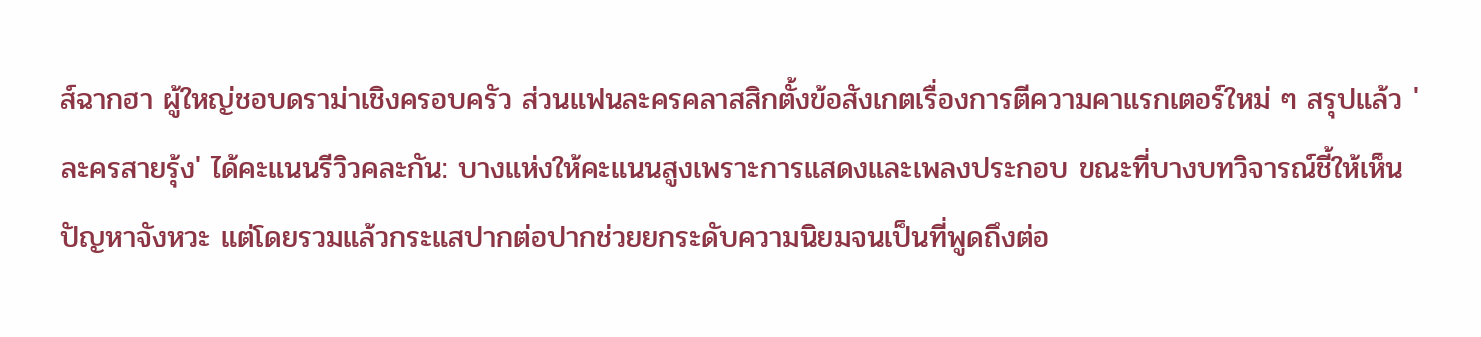ส์ฉากฮา ผู้ใหญ่ชอบดราม่าเชิงครอบครัว ส่วนแฟนละครคลาสสิกตั้งข้อสังเกตเรื่องการตีความคาแรกเตอร์ใหม่ ๆ สรุปแล้ว 'ละครสายรุ้ง' ได้คะแนนรีวิวคละกัน: บางแห่งให้คะแนนสูงเพราะการแสดงและเพลงประกอบ ขณะที่บางบทวิจารณ์ชี้ให้เห็นปัญหาจังหวะ แต่โดยรวมแล้วกระแสปากต่อปากช่วยยกระดับความนิยมจนเป็นที่พูดถึงต่อ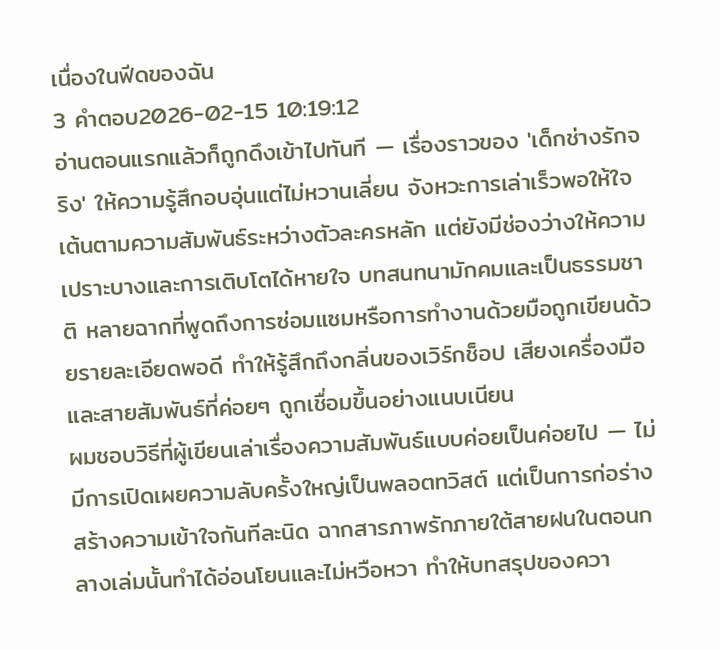เนื่องในฟีดของฉัน
3 คำตอบ2026-02-15 10:19:12
อ่านตอนแรกแล้วก็ถูกดึงเข้าไปทันที — เรื่องราวของ 'เด็กช่างรักจริง' ให้ความรู้สึกอบอุ่นแต่ไม่หวานเลี่ยน จังหวะการเล่าเร็วพอให้ใจเต้นตามความสัมพันธ์ระหว่างตัวละครหลัก แต่ยังมีช่องว่างให้ความเปราะบางและการเติบโตได้หายใจ บทสนทนามักคมและเป็นธรรมชาติ หลายฉากที่พูดถึงการซ่อมแซมหรือการทำงานด้วยมือถูกเขียนด้วยรายละเอียดพอดี ทำให้รู้สึกถึงกลิ่นของเวิร์กช็อป เสียงเครื่องมือ และสายสัมพันธ์ที่ค่อยๆ ถูกเชื่อมขึ้นอย่างแนบเนียน
ผมชอบวิธีที่ผู้เขียนเล่าเรื่องความสัมพันธ์แบบค่อยเป็นค่อยไป — ไม่มีการเปิดเผยความลับครั้งใหญ่เป็นพลอตทวิสต์ แต่เป็นการก่อร่างสร้างความเข้าใจกันทีละนิด ฉากสารภาพรักภายใต้สายฝนในตอนกลางเล่มนั้นทำได้อ่อนโยนและไม่หวือหวา ทำให้บทสรุปของควา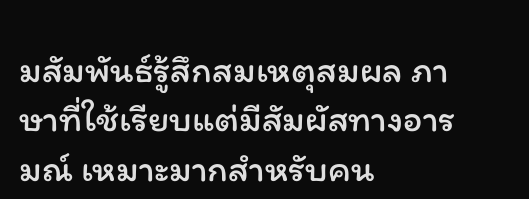มสัมพันธ์รู้สึกสมเหตุสมผล ภาษาที่ใช้เรียบแต่มีสัมผัสทางอารมณ์ เหมาะมากสำหรับคน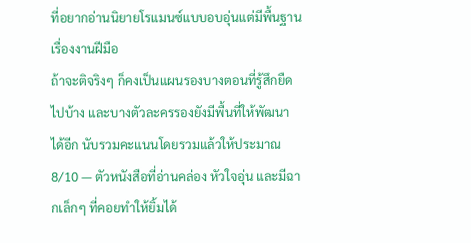ที่อยากอ่านนิยายโรแมนซ์แบบอบอุ่นแต่มีพื้นฐานเรื่องงานฝีมือ
ถ้าจะติจริงๆ ก็คงเป็นแผนรองบางตอนที่รู้สึกยืดไปบ้าง และบางตัวละครรองยังมีพื้นที่ให้พัฒนาได้อีก นับรวมคะแนนโดยรวมแล้วให้ประมาณ 8/10 — ตัวหนังสือที่อ่านคล่อง หัวใจอุ่น และมีฉากเล็กๆ ที่คอยทำให้ยิ้มได้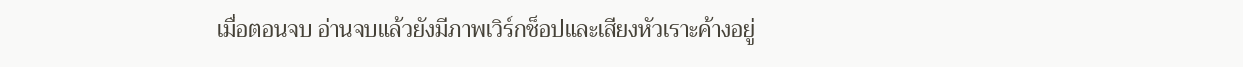เมื่อตอนจบ อ่านจบแล้วยังมีภาพเวิร์กช็อปและเสียงหัวเราะค้างอยู่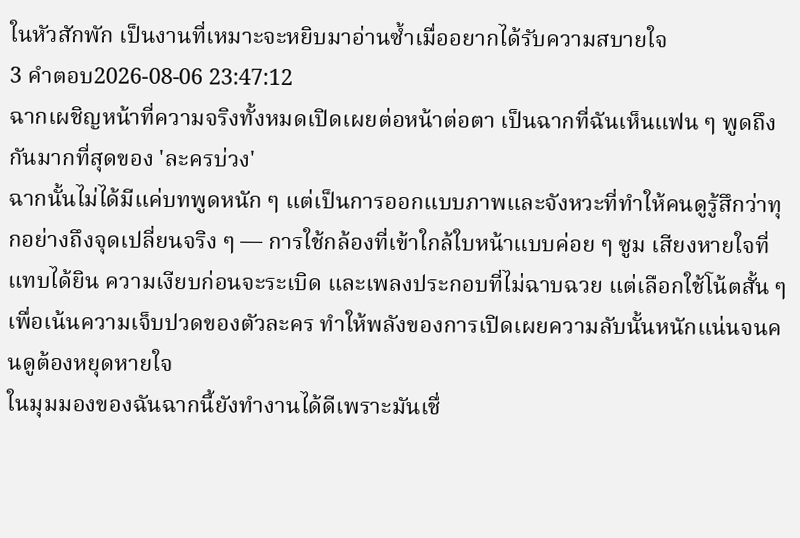ในหัวสักพัก เป็นงานที่เหมาะจะหยิบมาอ่านซ้ำเมื่ออยากได้รับความสบายใจ
3 คำตอบ2026-08-06 23:47:12
ฉากเผชิญหน้าที่ความจริงทั้งหมดเปิดเผยต่อหน้าต่อตา เป็นฉากที่ฉันเห็นแฟน ๆ พูดถึงกันมากที่สุดของ 'ละครบ่วง'
ฉากนั้นไม่ได้มีแค่บทพูดหนัก ๆ แต่เป็นการออกแบบภาพและจังหวะที่ทำให้คนดูรู้สึกว่าทุกอย่างถึงจุดเปลี่ยนจริง ๆ — การใช้กล้องที่เข้าใกล้ใบหน้าแบบค่อย ๆ ซูม เสียงหายใจที่แทบได้ยิน ความเงียบก่อนจะระเบิด และเพลงประกอบที่ไม่ฉาบฉวย แต่เลือกใช้โน้ตสั้น ๆ เพื่อเน้นความเจ็บปวดของตัวละคร ทำให้พลังของการเปิดเผยความลับนั้นหนักแน่นจนคนดูต้องหยุดหายใจ
ในมุมมองของฉันฉากนี้ยังทำงานได้ดีเพราะมันเชื่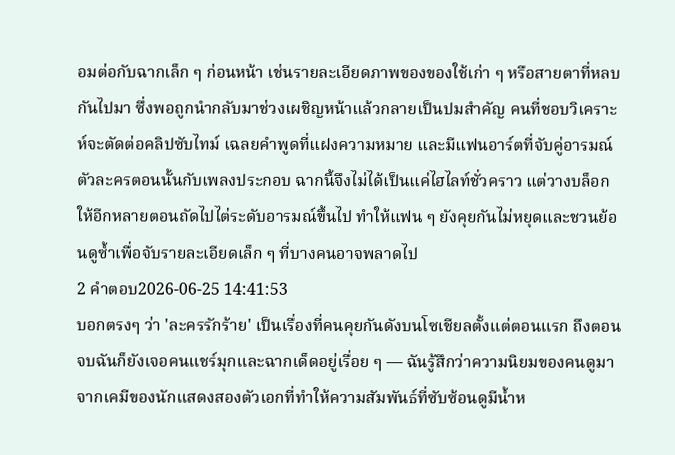อมต่อกับฉากเล็ก ๆ ก่อนหน้า เช่นรายละเอียดภาพของของใช้เก่า ๆ หรือสายตาที่หลบกันไปมา ซึ่งพอถูกนำกลับมาช่วงเผชิญหน้าแล้วกลายเป็นปมสำคัญ คนที่ชอบวิเคราะห์จะตัดต่อคลิปซับไทม์ เฉลยคำพูดที่แฝงความหมาย และมีแฟนอาร์ตที่จับคู่อารมณ์ตัวละครตอนนั้นกับเพลงประกอบ ฉากนี้จึงไม่ได้เป็นแค่ไฮไลท์ชั่วคราว แต่วางบล็อกให้อีกหลายตอนถัดไปไต่ระดับอารมณ์ขึ้นไป ทำให้แฟน ๆ ยังคุยกันไม่หยุดและชวนย้อนดูซ้ำเพื่อจับรายละเอียดเล็ก ๆ ที่บางคนอาจพลาดไป
2 คำตอบ2026-06-25 14:41:53
บอกตรงๆ ว่า 'ละครรักร้าย' เป็นเรื่องที่คนคุยกันดังบนโซเชียลตั้งแต่ตอนแรก ถึงตอนจบฉันก็ยังเจอคนแชร์มุกและฉากเด็ดอยู่เรื่อย ๆ — ฉันรู้สึกว่าความนิยมของคนดูมาจากเคมีของนักแสดงสองตัวเอกที่ทำให้ความสัมพันธ์ที่ซับซ้อนดูมีน้ำห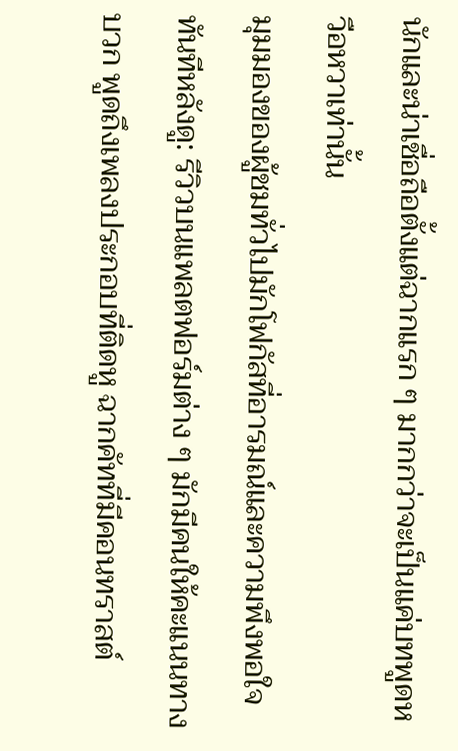นักและน่าเชื่อถือตั้งแต่ฉากแรก ๆ มากกว่าจะเป็นแค่บทพูดหวือหวาเท่านั้น
มุมมองของผู้ชมทั่วไปมักโฟกัสที่อารมณ์และความพึงพอใจทันทีหลังดู: รีวิวบนแพลตฟอร์มต่าง ๆ มักมีคนให้คะแนนทางบวก พูดถึงเพลงประกอบที่ติดหู ฉากคัทที่มีคอนทราสต์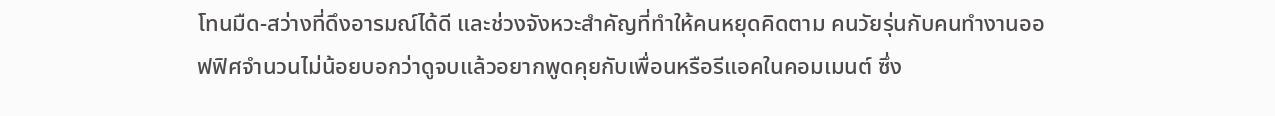โทนมืด-สว่างที่ดึงอารมณ์ได้ดี และช่วงจังหวะสำคัญที่ทำให้คนหยุดคิดตาม คนวัยรุ่นกับคนทำงานออฟฟิศจำนวนไม่น้อยบอกว่าดูจบแล้วอยากพูดคุยกับเพื่อนหรือรีแอคในคอมเมนต์ ซึ่ง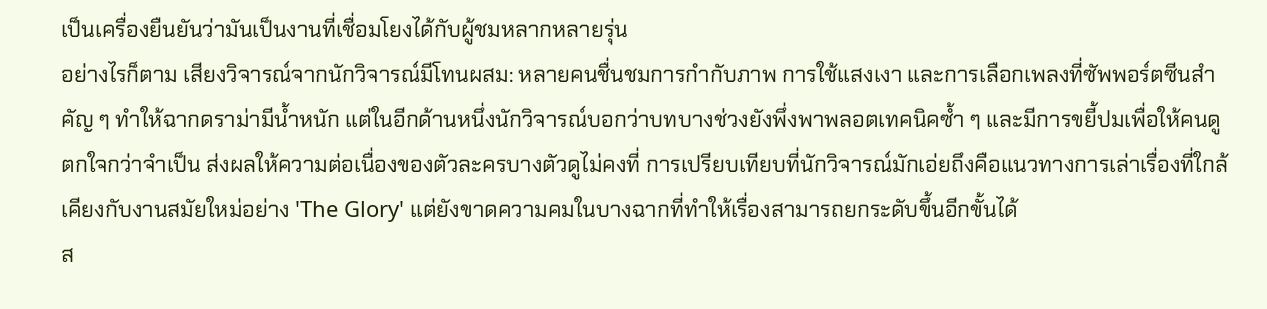เป็นเครื่องยืนยันว่ามันเป็นงานที่เชื่อมโยงได้กับผู้ชมหลากหลายรุ่น
อย่างไรก็ตาม เสียงวิจารณ์จากนักวิจารณ์มีโทนผสม: หลายคนชื่นชมการกำกับภาพ การใช้แสงเงา และการเลือกเพลงที่ซัพพอร์ตซีนสำคัญ ๆ ทำให้ฉากดราม่ามีน้ำหนัก แต่ในอีกด้านหนึ่งนักวิจารณ์บอกว่าบทบางช่วงยังพึ่งพาพลอตเทคนิคซ้ำ ๆ และมีการขยี้ปมเพื่อให้คนดูตกใจกว่าจำเป็น ส่งผลให้ความต่อเนื่องของตัวละครบางตัวดูไม่คงที่ การเปรียบเทียบที่นักวิจารณ์มักเอ่ยถึงคือแนวทางการเล่าเรื่องที่ใกล้เคียงกับงานสมัยใหม่อย่าง 'The Glory' แต่ยังขาดความคมในบางฉากที่ทำให้เรื่องสามารถยกระดับขึ้นอีกขั้นได้
ส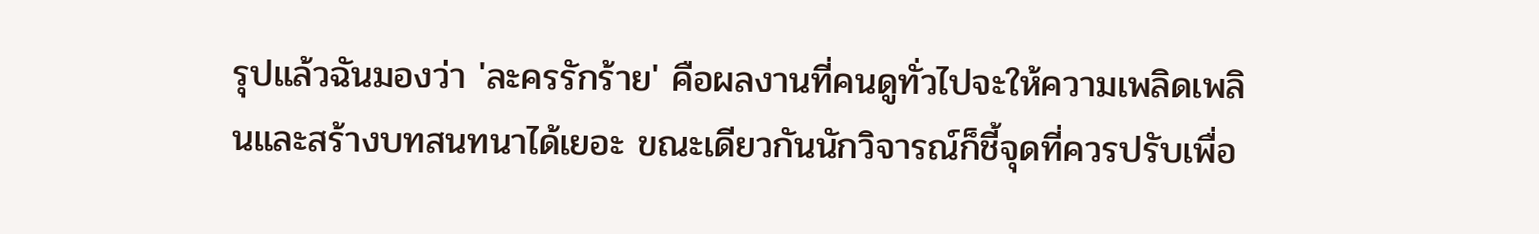รุปแล้วฉันมองว่า 'ละครรักร้าย' คือผลงานที่คนดูทั่วไปจะให้ความเพลิดเพลินและสร้างบทสนทนาได้เยอะ ขณะเดียวกันนักวิจารณ์ก็ชี้จุดที่ควรปรับเพื่อ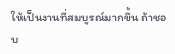ให้เป็นงานที่สมบูรณ์มากขึ้น ถ้าชอบ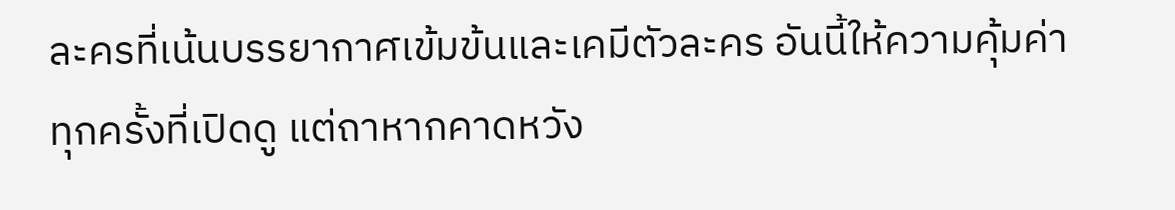ละครที่เน้นบรรยากาศเข้มข้นและเคมีตัวละคร อันนี้ให้ความคุ้มค่าทุกครั้งที่เปิดดู แต่ถาหากคาดหวัง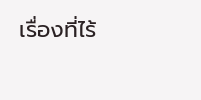เรื่องที่ไร้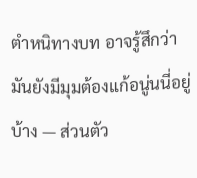ตำหนิทางบท อาจรู้สึกว่ามันยังมีมุมต้องแก้อนู่นนี่อยู่บ้าง — ส่วนตัว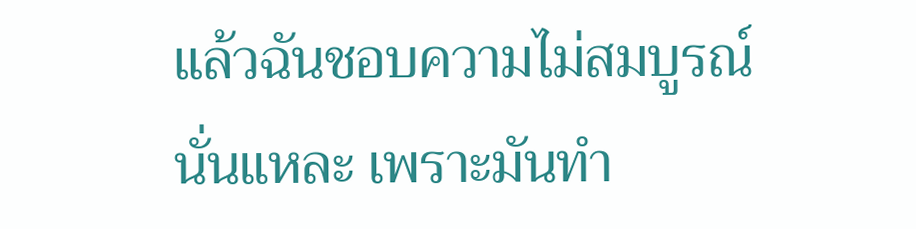แล้วฉันชอบความไม่สมบูรณ์นั่นแหละ เพราะมันทำ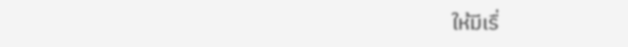ให้มีเรื่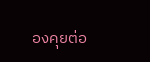องคุยต่อ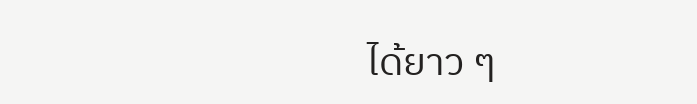ได้ยาว ๆ